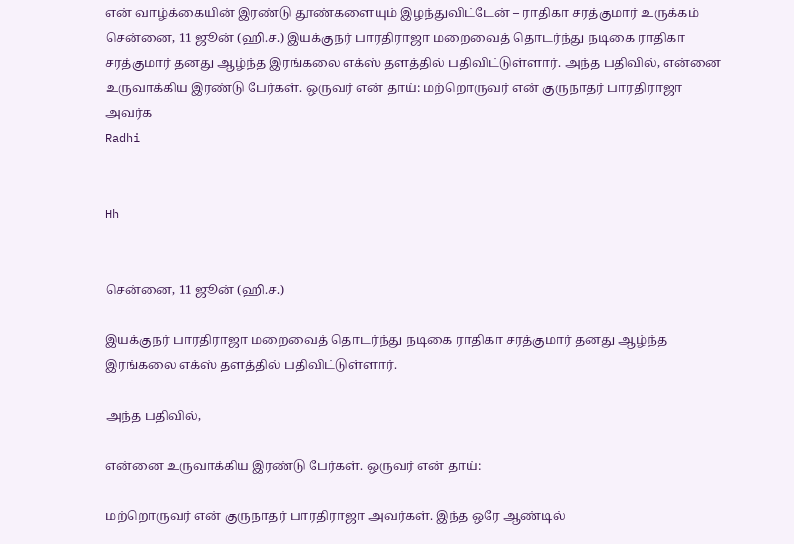என் வாழ்க்கையின் இரண்டு தூண்களையும் இழந்துவிட்டேன் – ராதிகா சரத்குமார் உருக்கம்
சென்னை, 11 ஜூன் (ஹி.ச.) இயக்குநர் பாரதிராஜா மறைவைத் தொடர்ந்து நடிகை ராதிகா சரத்குமார் தனது ஆழ்ந்த இரங்கலை எக்ஸ் தளத்தில் பதிவிட்டுள்ளார். அந்த பதிவில், என்னை உருவாக்கிய இரண்டு பேர்கள். ஒருவர் என் தாய்: மற்றொருவர் என் குருநாதர் பாரதிராஜா அவர்க
Radhi


Hh


சென்னை, 11 ஜூன் (ஹி.ச.)

இயக்குநர் பாரதிராஜா மறைவைத் தொடர்ந்து நடிகை ராதிகா சரத்குமார் தனது ஆழ்ந்த இரங்கலை எக்ஸ் தளத்தில் பதிவிட்டுள்ளார்.

அந்த பதிவில்,

என்னை உருவாக்கிய இரண்டு பேர்கள். ஒருவர் என் தாய்:

மற்றொருவர் என் குருநாதர் பாரதிராஜா அவர்கள். இந்த ஒரே ஆண்டில்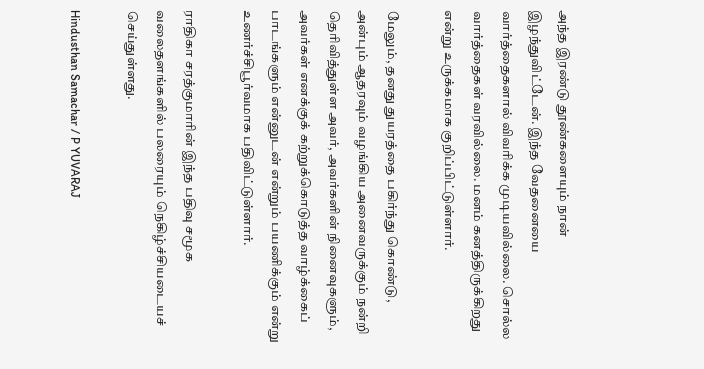அந்த இரண்டு தூண்களையும் நான் இழந்துவிட்டேன். இந்த வேதனையை வார்த்தைகளால் விவரிக்க முடியவில்லை. சொல்ல வார்த்தைகள் வரவில்லை. மனம் கனத்திருக்கிறது என்று உருக்கமாக குறிப்பிட்டுள்ளார்.

மேலும், தனது துயரத்தை பகிர்ந்து கொண்டு, அன்பும் ஆதரவும் வழங்கிய அனைவருக்கும் நன்றி தெரிவித்துள்ள அவர், அவர்களின் நினைவுகளும், அவர்கள் எனக்குக் கற்றுக்கொடுத்த வாழ்க்கைப் பாடங்களும் என்னுடன் என்றும் பயணிக்கும் என்று உணர்ச்சிபூர்வமாக பதிவிட்டுள்ளார்.

ராதிகா சரத்குமாரின் இந்த பதிவு சமூக வலைதளங்களில் பலரையும் நெகிழ்ச்சியடையச் செய்துள்ளது.

Hindusthan Samachar / P YUVARAJ